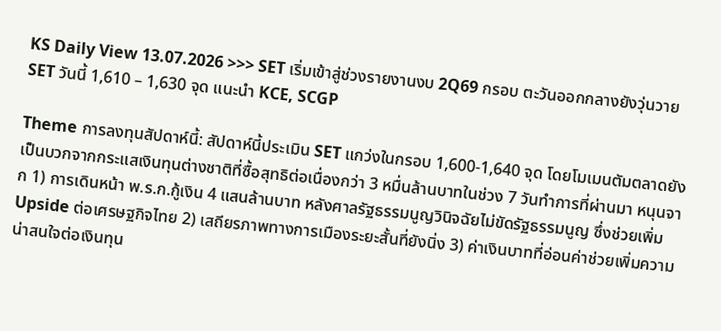KS Daily View 13.07.2026 >>> SET เริ่มเข้าสู่ช่วงรายงานงบ 2Q69 กรอบ ตะวันออกกลางยังวุ่นวาย SET วันนี้ 1,610 – 1,630 จุด แนะนำ KCE, SCGP

Theme การลงทุนสัปดาห์นี้: สัปดาห์นี้ประเมิน SET แกว่งในกรอบ 1,600-1,640 จุด โดยโมเมนตัมตลาดยังเป็นบวกจากกระแสเงินทุนต่างชาติที่ซื้อสุทธิต่อเนื่องกว่า 3 หมื่นล้านบาทในช่วง 7 วันทำการที่ผ่านมา หนุนจาก 1) การเดินหน้า พ.ร.ก.กู้เงิน 4 แสนล้านบาท หลังศาลรัฐธรรมนูญวินิจฉัยไม่ขัดรัฐธรรมนูญ ซึ่งช่วยเพิ่ม Upside ต่อเศรษฐกิจไทย 2) เสถียรภาพทางการเมืองระยะสั้นที่ยังนิ่ง 3) ค่าเงินบาทที่อ่อนค่าช่วยเพิ่มความน่าสนใจต่อเงินทุน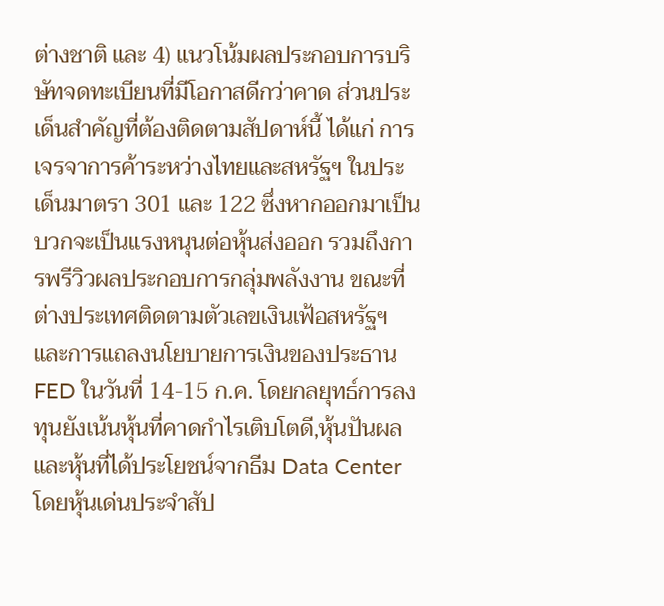ต่างชาติ และ 4) แนวโน้มผลประกอบการบริษัทจดทะเบียนที่มีโอกาสดีกว่าคาด ส่วนประเด็นสำคัญที่ต้องติดตามสัปดาห์นี้ ได้แก่ การเจรจาการค้าระหว่างไทยและสหรัฐฯ ในประเด็นมาตรา 301 และ 122 ซึ่งหากออกมาเป็นบวกจะเป็นแรงหนุนต่อหุ้นส่งออก รวมถึงการพรีวิวผลประกอบการกลุ่มพลังงาน ขณะที่ต่างประเทศติดตามตัวเลขเงินเฟ้อสหรัฐฯ และการแถลงนโยบายการเงินของประธาน FED ในวันที่ 14-15 ก.ค. โดยกลยุทธ์การลงทุนยังเน้นหุ้นที่คาดกำไรเติบโตดี,หุ้นปันผล และหุ้นที่ได้ประโยชน์จากธีม Data Center โดยหุ้นเด่นประจำสัป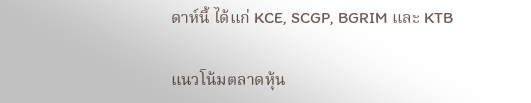ดาห์นี้ ได้แก่ KCE, SCGP, BGRIM และ KTB

แนวโน้มตลาดหุ้น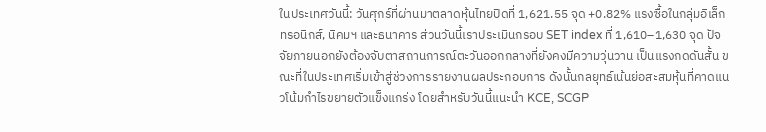ในประเทศวันนี้: วันศุกร์ที่ผ่านมาตลาดหุ้นไทยปิดที่ 1,621.55 จุด +0.82% แรงซื้อในกลุ่มอิเล็กทรอนิกส์, นิคมฯ และธนาคาร ส่วนวันนี้เราประเมินกรอบ SET index ที่ 1,610–1,630 จุด ปัจจัยภายนอกยังต้องจับตาสถานการณ์ตะวันออกกลางที่ยังคงมีความวุ่นวาน เป็นแรงกดดันสั้น ขณะที่ในประเทศเริ่มเข้าสู่ช่วงการรายงานผลประกอบการ ดังนั้นกลยุทธ์เน้นย่อสะสมหุ้นที่คาดแนวโน้มกำไรขยายตัวแข็งแกร่ง โดยสำหรับวันนี้แนะนำ KCE, SCGP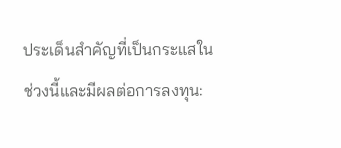ประเด็นสำคัญที่เป็นกระแสในช่วงนี้และมีผลต่อการลงทุน: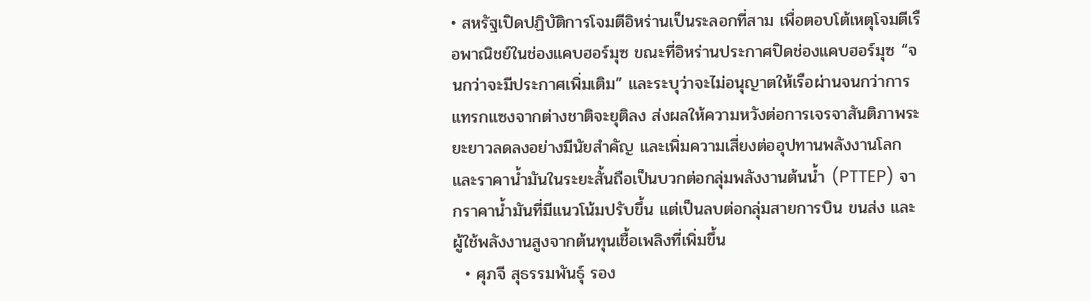• สหรัฐเปิดปฏิบัติการโจมตีอิหร่านเป็นระลอกที่สาม เพื่อตอบโต้เหตุโจมตีเรือพาณิชย์ในช่องแคบฮอร์มุซ ขณะที่อิหร่านประกาศปิดช่องแคบฮอร์มุซ “จนกว่าจะมีประกาศเพิ่มเติม” และระบุว่าจะไม่อนุญาตให้เรือผ่านจนกว่าการแทรกแซงจากต่างชาติจะยุติลง ส่งผลให้ความหวังต่อการเจรจาสันติภาพระยะยาวลดลงอย่างมีนัยสำคัญ และเพิ่มความเสี่ยงต่ออุปทานพลังงานโลกและราคาน้ำมันในระยะสั้นถือเป็นบวกต่อกลุ่มพลังงานต้นน้ำ (PTTEP) จากราคาน้ำมันที่มีแนวโน้มปรับขึ้น แต่เป็นลบต่อกลุ่มสายการบิน ขนส่ง และผู้ใช้พลังงานสูงจากต้นทุนเชื้อเพลิงที่เพิ่มขึ้น
  • ศุภจี สุธรรมพันธุ์ รอง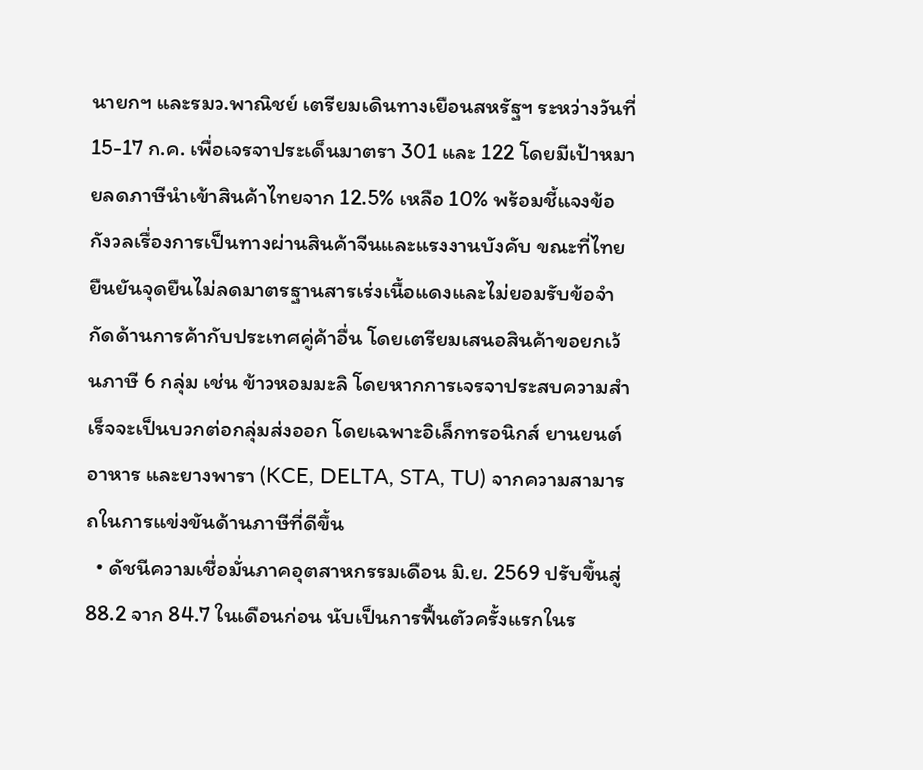นายกฯ และรมว.พาณิชย์ เตรียมเดินทางเยือนสหรัฐฯ ระหว่างวันที่ 15-17 ก.ค. เพื่อเจรจาประเด็นมาตรา 301 และ 122 โดยมีเป้าหมายลดภาษีนำเข้าสินค้าไทยจาก 12.5% เหลือ 10% พร้อมชี้แจงข้อกังวลเรื่องการเป็นทางผ่านสินค้าจีนและแรงงานบังคับ ขณะที่ไทยยืนยันจุดยืนไม่ลดมาตรฐานสารเร่งเนื้อแดงและไม่ยอมรับข้อจำกัดด้านการค้ากับประเทศคู่ค้าอื่น โดยเตรียมเสนอสินค้าขอยกเว้นภาษี 6 กลุ่ม เช่น ข้าวหอมมะลิ โดยหากการเจรจาประสบความสำเร็จจะเป็นบวกต่อกลุ่มส่งออก โดยเฉพาะอิเล็กทรอนิกส์ ยานยนต์ อาหาร และยางพารา (KCE, DELTA, STA, TU) จากความสามารถในการแข่งขันด้านภาษีที่ดีขึ้น
  • ดัชนีความเชื่อมั่นภาคอุตสาหกรรมเดือน มิ.ย. 2569 ปรับขึ้นสู่ 88.2 จาก 84.7 ในเดือนก่อน นับเป็นการฟื้นตัวครั้งแรกในร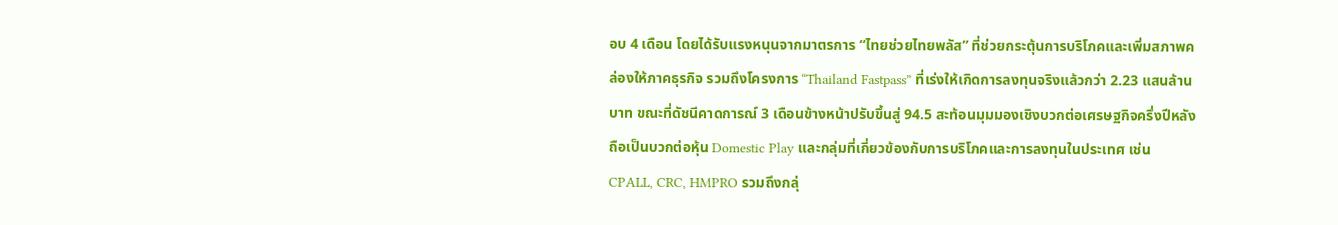อบ 4 เดือน โดยได้รับแรงหนุนจากมาตรการ “ไทยช่วยไทยพลัส” ที่ช่วยกระตุ้นการบริโภคและเพิ่มสภาพคล่องให้ภาคธุรกิจ รวมถึงโครงการ “Thailand Fastpass” ที่เร่งให้เกิดการลงทุนจริงแล้วกว่า 2.23 แสนล้านบาท ขณะที่ดัชนีคาดการณ์ 3 เดือนข้างหน้าปรับขึ้นสู่ 94.5 สะท้อนมุมมองเชิงบวกต่อเศรษฐกิจครึ่งปีหลัง ถือเป็นบวกต่อหุ้น Domestic Play และกลุ่มที่เกี่ยวข้องกับการบริโภคและการลงทุนในประเทศ เช่น CPALL, CRC, HMPRO รวมถึงกลุ่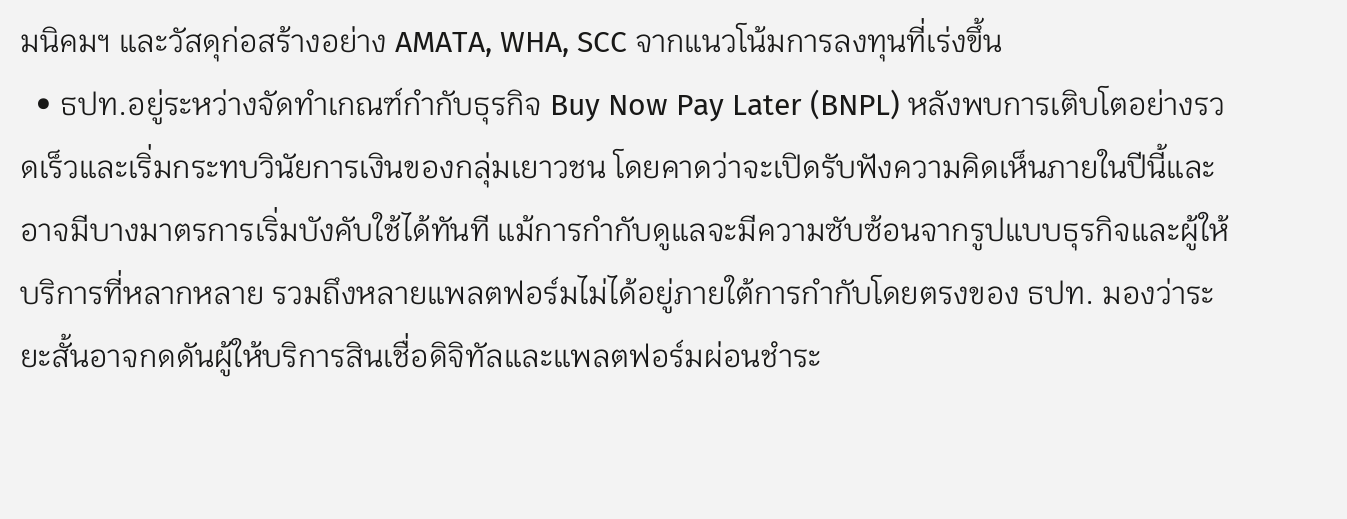มนิคมฯ และวัสดุก่อสร้างอย่าง AMATA, WHA, SCC จากแนวโน้มการลงทุนที่เร่งขึ้น
  • ธปท.อยู่ระหว่างจัดทำเกณฑ์กำกับธุรกิจ Buy Now Pay Later (BNPL) หลังพบการเติบโตอย่างรวดเร็วและเริ่มกระทบวินัยการเงินของกลุ่มเยาวชน โดยคาดว่าจะเปิดรับฟังความคิดเห็นภายในปีนี้และอาจมีบางมาตรการเริ่มบังคับใช้ได้ทันที แม้การกำกับดูแลจะมีความซับซ้อนจากรูปแบบธุรกิจและผู้ให้บริการที่หลากหลาย รวมถึงหลายแพลตฟอร์มไม่ได้อยู่ภายใต้การกำกับโดยตรงของ ธปท. มองว่าระยะสั้นอาจกดดันผู้ให้บริการสินเชื่อดิจิทัลและแพลตฟอร์มผ่อนชำระ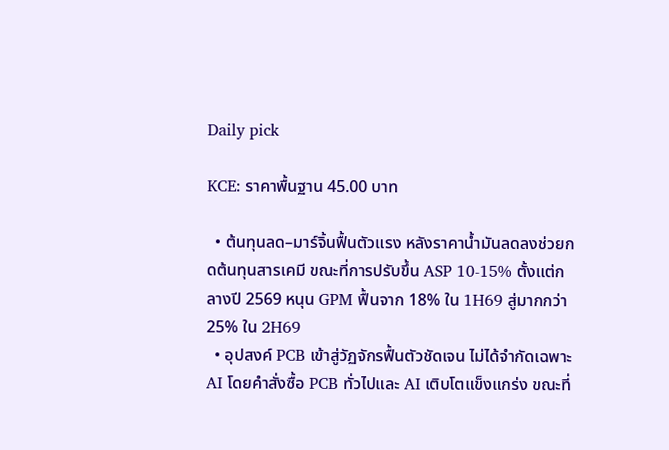Daily pick

KCE: ราคาพื้นฐาน 45.00 บาท

  • ต้นทุนลด–มาร์จิ้นฟื้นตัวแรง หลังราคาน้ำมันลดลงช่วยกดต้นทุนสารเคมี ขณะที่การปรับขึ้น ASP 10-15% ตั้งแต่กลางปี 2569 หนุน GPM ฟื้นจาก 18% ใน 1H69 สู่มากกว่า 25% ใน 2H69
  • อุปสงค์ PCB เข้าสู่วัฏจักรฟื้นตัวชัดเจน ไม่ได้จำกัดเฉพาะ AI โดยคำสั่งซื้อ PCB ทั่วไปและ AI เติบโตแข็งแกร่ง ขณะที่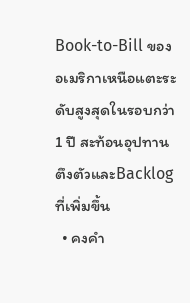Book-to-Bill ของอเมริกาเหนือแตะระดับสูงสุดในรอบกว่า 1 ปี สะท้อนอุปทานตึงตัวและBacklog ที่เพิ่มขึ้น
  • คงคำ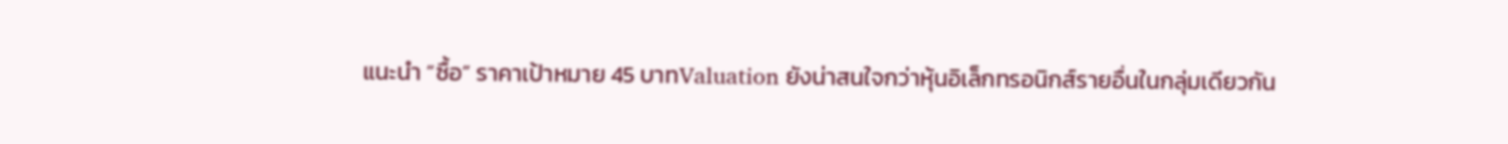แนะนำ “ซื้อ” ราคาเป้าหมาย 45 บาทValuation ยังน่าสนใจกว่าหุ้นอิเล็กทรอนิกส์รายอื่นในกลุ่มเดียวกัน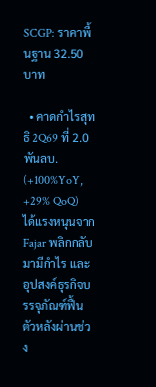SCGP: ราคาพื้นฐาน 32.50 บาท

  • คาดกำไรสุทธิ 2Q69 ที่ 2.0 พันลบ. (+100%YoY, +29% QoQ) ได้แรงหนุนจาก Fajar พลิกกลับมามีกำไร และอุปสงค์ธุรกิจบรรจุภัณฑ์ฟื้นตัวหลังผ่านช่วง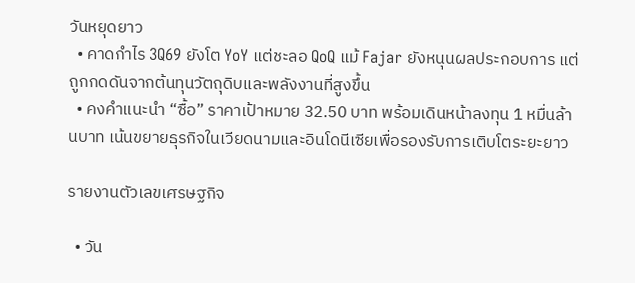วันหยุดยาว
  • คาดกำไร 3Q69 ยังโต YoY แต่ชะลอ QoQ แม้ Fajar ยังหนุนผลประกอบการ แต่ถูกกดดันจากต้นทุนวัตถุดิบและพลังงานที่สูงขึ้น
  • คงคำแนะนำ “ซื้อ” ราคาเป้าหมาย 32.50 บาท พร้อมเดินหน้าลงทุน 1 หมื่นล้านบาท เน้นขยายธุรกิจในเวียดนามและอินโดนีเซียเพื่อรองรับการเติบโตระยะยาว

รายงานตัวเลขเศรษฐกิจ

  • วัน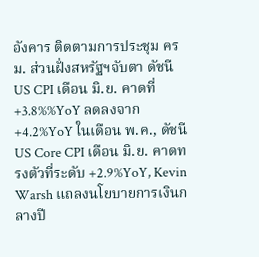อังคาร ติดตามการประชุม ครม. ส่วนฝั่งสหรัฐฯจับตา ดัชนี US CPI เดือน มิ.ย. คาดที่ +3.8%%YoY ลดลงจาก +4.2%YoY ในเดือน พ.ค., ดัชนี US Core CPI เดือน มิ.ย. คาดทรงตัวที่ระดับ +2.9%YoY, Kevin Warsh แถลงนโยบายการเงินกลางปี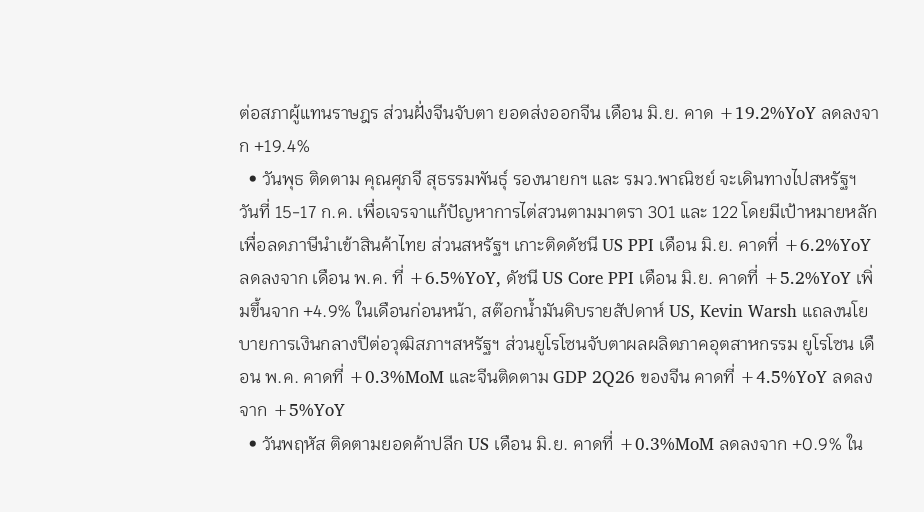ต่อสภาผู้แทนราษฎร ส่วนฝั่งจีนจับตา ยอดส่งออกจีน เดือน มิ.ย. คาด +19.2%YoY ลดลงจาก +19.4%
  • วันพุธ ติดตาม คุณศุภจี สุธรรมพันธุ์ รองนายกฯ และ รมว.พาณิชย์ จะเดินทางไปสหรัฐฯ วันที่ 15-17 ก.ค. เพื่อเจรจาแก้ปัญหาการไต่สวนตามมาตรา 301 และ 122 โดยมีเป้าหมายหลักเพื่อลดภาษีนำเข้าสินค้าไทย ส่วนสหรัฐฯ เกาะติดดัชนี US PPI เดือน มิ.ย. คาดที่ +6.2%YoY ลดลงจาก เดือน พ.ค. ที่ +6.5%YoY, ดัชนี US Core PPI เดือน มิ.ย. คาดที่ +5.2%YoY เพิ่มขึ้นจาก +4.9% ในเดือนก่อนหน้า, สต๊อกน้ำมันดิบรายสัปดาห์ US, Kevin Warsh แถลงนโยบายการเงินกลางปีต่อวุฒิสภาฯสหรัฐฯ ส่วนยูโรโซนจับตาผลผลิตภาคอุตสาหกรรม ยูโรโซน เดือน พ.ค. คาดที่ +0.3%MoM และจีนติดตาม GDP 2Q26 ของจีน คาดที่ +4.5%YoY ลดลงจาก +5%YoY
  • วันพฤหัส ติดตามยอดค้าปลีก US เดือน มิ.ย. คาดที่ +0.3%MoM ลดลงจาก +0.9% ใน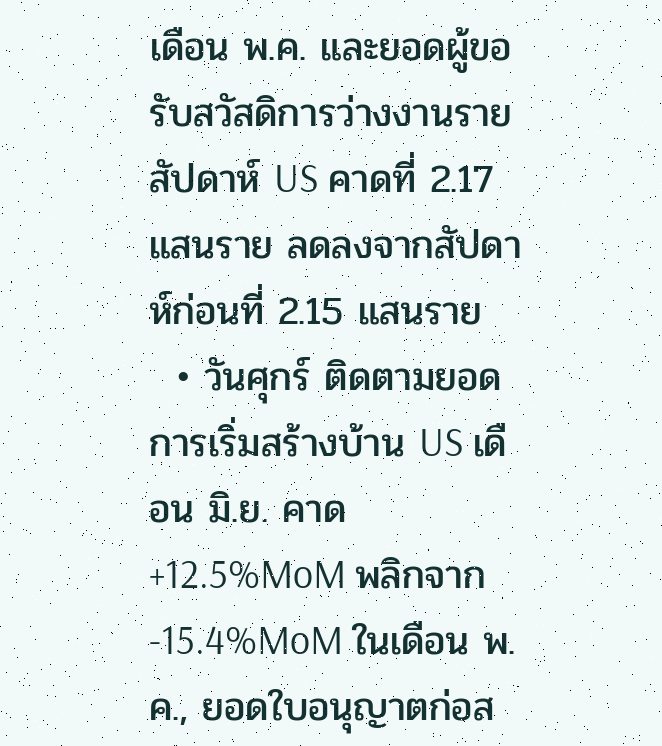เดือน พ.ค. และยอดผู้ขอรับสวัสดิการว่างงานรายสัปดาห์ US คาดที่ 2.17 แสนราย ลดลงจากสัปดาห์ก่อนที่ 2.15 แสนราย
  • วันศุกร์ ติดตามยอดการเริ่มสร้างบ้าน US เดือน มิ.ย. คาด +12.5%MoM พลิกจาก -15.4%MoM ในเดือน พ.ค., ยอดใบอนุญาตก่อส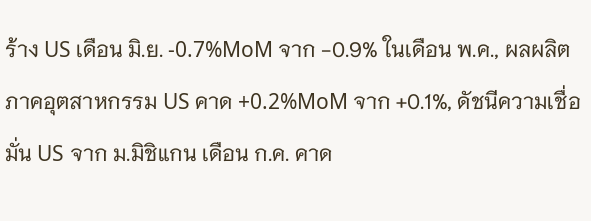ร้าง US เดือน มิ.ย. -0.7%MoM จาก -0.9% ในเดือน พ.ค., ผลผลิตภาคอุตสาหกรรม US คาด +0.2%MoM จาก +0.1%, ดัชนีความเชื่อมั่น US จาก ม.มิชิแกน เดือน ก.ค. คาด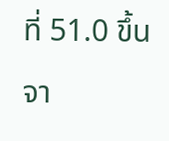ที่ 51.0 ขึ้นจา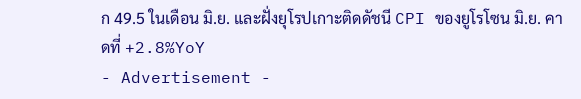ก 49.5 ในเดือน มิ.ย. และฝั่งยุโรปเกาะติดดัชนี CPI ของยูโรโซน มิ.ย. คาดที่ +2.8%YoY
- Advertisement -